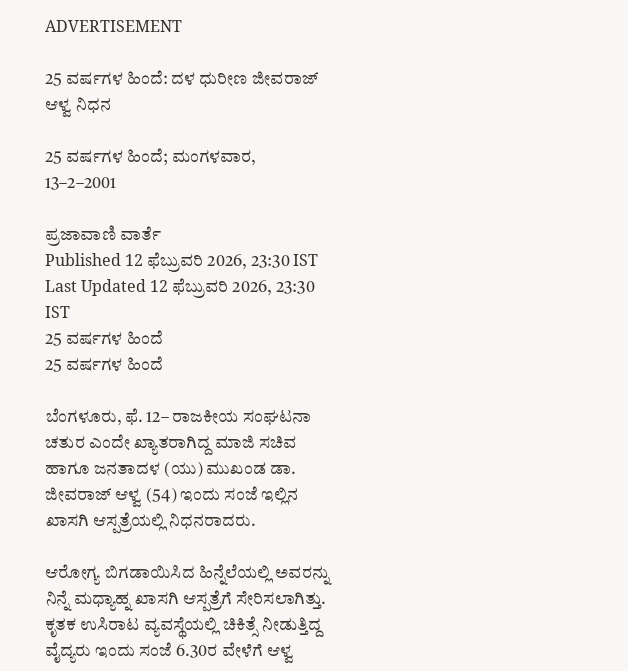ADVERTISEMENT

25 ವರ್ಷಗಳ ಹಿಂದೆ: ದಳ ಧುರೀಣ ಜೀವರಾಜ್‌ ಆಳ್ವ ನಿಧನ

25 ವರ್ಷಗಳ ಹಿಂದೆ; ಮಂಗಳವಾರ, 13–2–2001

ಪ್ರಜಾವಾಣಿ ವಾರ್ತೆ
Published 12 ಫೆಬ್ರುವರಿ 2026, 23:30 IST
Last Updated 12 ಫೆಬ್ರುವರಿ 2026, 23:30 IST
25 ವರ್ಷಗಳ ಹಿಂದೆ
25 ವರ್ಷಗಳ ಹಿಂದೆ

ಬೆಂಗಳೂರು, ಫೆ. 12– ರಾಜಕೀಯ ಸಂಘಟನಾ ಚತುರ ಎಂದೇ ಖ್ಯಾತರಾಗಿದ್ದ ಮಾಜಿ ಸಚಿವ ಹಾಗೂ ಜನತಾದಳ (ಯು) ಮುಖಂಡ ಡಾ. ಜೀವರಾಜ್‌ ಆಳ್ವ (54) ಇಂದು ಸಂಜೆ ಇಲ್ಲಿನ ಖಾಸಗಿ ಆಸ್ಪತ್ರೆಯಲ್ಲಿ ನಿಧನರಾದರು.

ಆರೋಗ್ಯ ಬಿಗಡಾಯಿಸಿದ ಹಿನ್ನೆಲೆಯಲ್ಲಿ ಅವರನ್ನು ನಿನ್ನೆ ಮಧ್ಯಾಹ್ನ ಖಾಸಗಿ ಆಸ್ಪತ್ರೆಗೆ ಸೇರಿಸಲಾಗಿತ್ತು. ಕೃತಕ ಉಸಿರಾಟ ವ್ಯವಸ್ಥೆಯಲ್ಲಿ ಚಿಕಿತ್ಸೆ ನೀಡುತ್ತಿದ್ದ ವೈದ್ಯರು ಇಂದು ಸಂಜೆ 6.30ರ ವೇಳೆಗೆ ಆಳ್ವ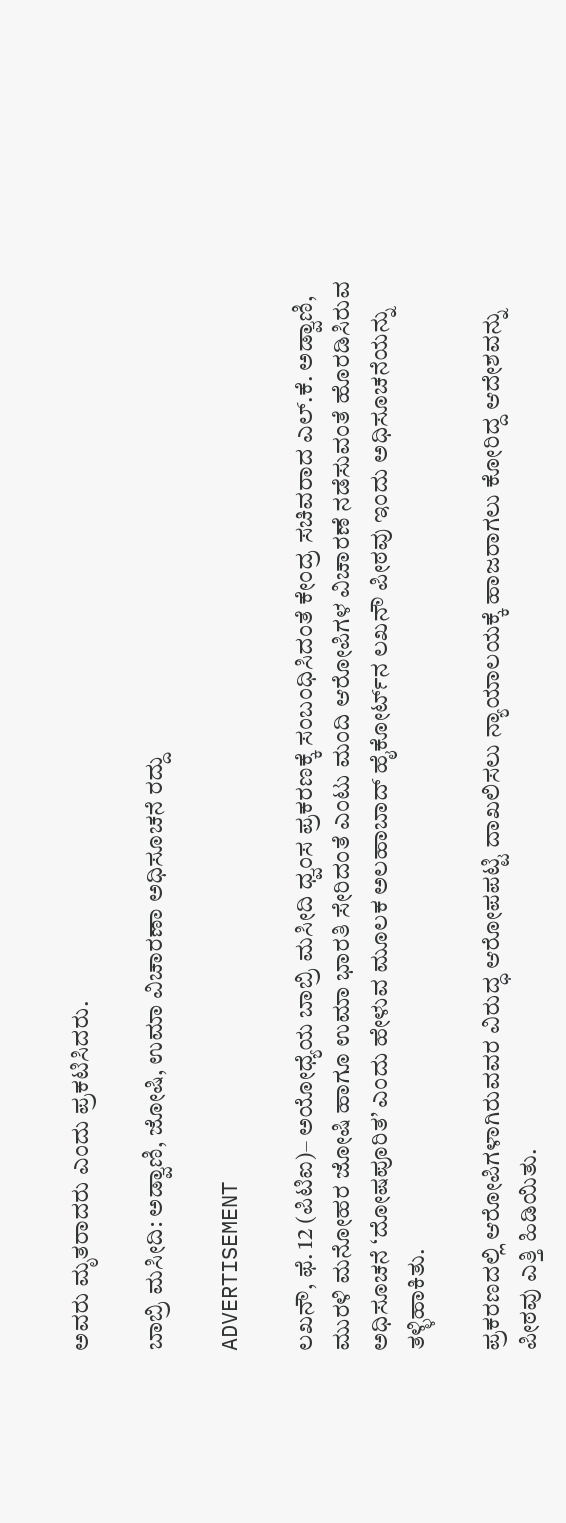ಅವರು ಮೃತರಾದರು ಎಂದು ಪ್ರಕಟಿಸಿದರು.

ಬಾಬ್ರಿ ಮಸೀದಿ: ಅಡ್ವಾಣಿ, ಜೋಷಿ, ಉಮಾ ವಿಚಾರಣಾ ಅಧಿಸೂಚನೆ ರದ್ದು

ADVERTISEMENT

ಲಖನೌ, ಫೆ. 12 (ಪಿಟಿಐ)– ಅಯೋಧ್ಯೆಯ ಬಾಬ್ರಿ ಮಸೀದಿ ಧ್ವಂಸ ಪ್ರಕರಣಕ್ಕೆ ಸಂಬಂಧಿಸಿದಂತೆ ಕೇಂದ್ರ ಸಚಿವರಾದ ಎಲ್‌.ಕೆ. ಅಡ್ವಾಣಿ, ಮುರಳಿ ಮನೋಹರ ಜೋಷಿ ಹಾಗೂ ಉಮಾ ಭಾರತಿ ಸೇರಿದಂತೆ ಎಂಟು ಮಂದಿ ಆರೋಪಿಗಳ ವಿಚಾರಣೆ ನಡೆಸುವಂತೆ ಹೊರಡಿಸಿರುವ ಅಧಿಸೂಚನೆ ‘ದೋಷಪೂರಿತ’ ಎಂದು ಹೇಳುವ ಮೂಲಕ ಅಲಹಾಬಾದ್‌ ಹೈಕೋರ್ಟ್‌ನ ಲಖನೌ ಪೀಠವು ಇಂದು ಅಧಿಸೂಚನೆಯನ್ನು ತಳ್ಳಿಹಾಕಿತು.

ಪ್ರಕರಣದಲ್ಲಿ ಆರೋಪಿಗಳಾಗಿರುವವರ ವಿರುದ್ಧ ಆರೋಪಪಟ್ಟಿ ದಾಖಲಿಸಲು ನ್ಯಾಯಾಲಯಕ್ಕೆ ಹಾಜರಾಗಲು ಕೋರಿದ್ದ ಆದೇಶವನ್ನು ಪೀಠವು ಎತ್ತಿ ಹಿಡಿಯಿತು.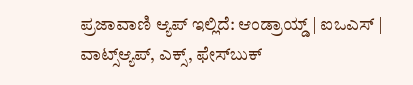ಪ್ರಜಾವಾಣಿ ಆ್ಯಪ್ ಇಲ್ಲಿದೆ: ಆಂಡ್ರಾಯ್ಡ್ | ಐಒಎಸ್ | ವಾಟ್ಸ್ಆ್ಯಪ್, ಎಕ್ಸ್, ಫೇಸ್‌ಬುಕ್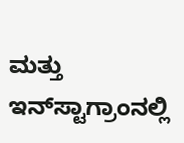ಮತ್ತು ಇನ್‌ಸ್ಟಾಗ್ರಾಂನಲ್ಲಿ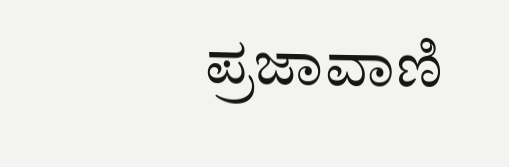ಪ್ರಜಾವಾಣಿ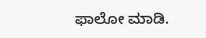ಫಾಲೋ ಮಾಡಿ.